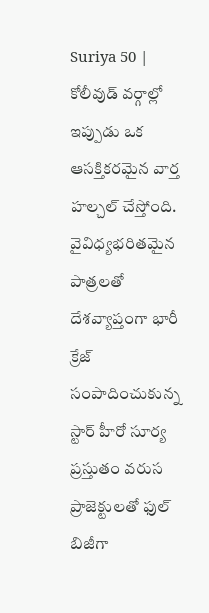Suriya 50 | కోలీవుడ్ వర్గాల్లో ఇప్పుడు ఒక ఆసక్తికరమైన వార్త హల్చల్ చేస్తోంది. వైవిధ్యభరితమైన పాత్రలతో దేశవ్యాప్తంగా భారీ క్రేజ్ సంపాదించుకున్న స్టార్ హీరో సూర్య ప్రస్తుతం వరుస ప్రాజెక్టులతో ఫుల్ బిజీగా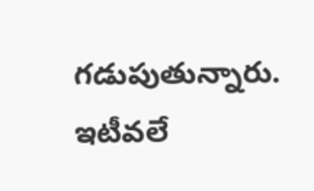గడుపుతున్నారు. ఇటీవలే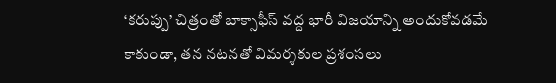‘కరుప్పు’ చిత్రంతో బాక్సాఫీస్ వద్ద భారీ విజయాన్ని అందుకోవడమే కాకుండా, తన నటనతో విమర్శకుల ప్రశంసలు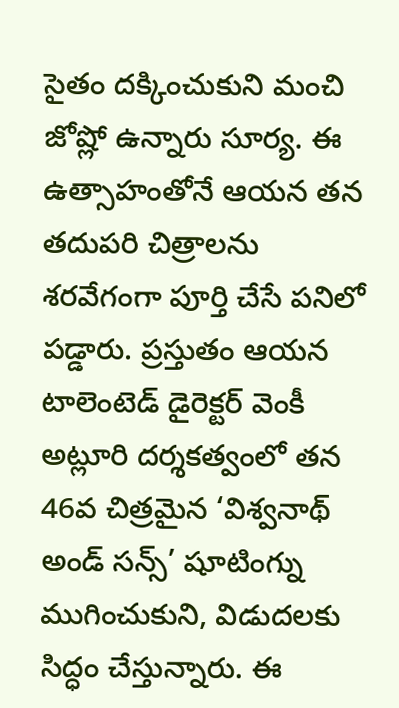సైతం దక్కించుకుని మంచి జోష్లో ఉన్నారు సూర్య. ఈ ఉత్సాహంతోనే ఆయన తన తదుపరి చిత్రాలను శరవేగంగా పూర్తి చేసే పనిలో పడ్డారు. ప్రస్తుతం ఆయన టాలెంటెడ్ డైరెక్టర్ వెంకీ అట్లూరి దర్శకత్వంలో తన 46వ చిత్రమైన ‘విశ్వనాథ్ అండ్ సన్స్’ షూటింగ్ను ముగించుకుని, విడుదలకు సిద్ధం చేస్తున్నారు. ఈ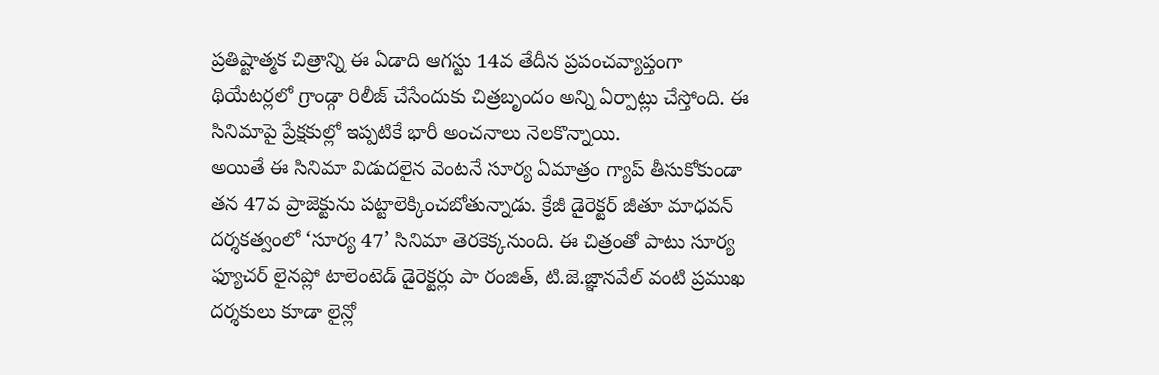ప్రతిష్టాత్మక చిత్రాన్ని ఈ ఏడాది ఆగస్టు 14వ తేదీన ప్రపంచవ్యాప్తంగా థియేటర్లలో గ్రాండ్గా రిలీజ్ చేసేందుకు చిత్రబృందం అన్ని ఏర్పాట్లు చేస్తోంది. ఈ సినిమాపై ప్రేక్షకుల్లో ఇప్పటికే భారీ అంచనాలు నెలకొన్నాయి.
అయితే ఈ సినిమా విడుదలైన వెంటనే సూర్య ఏమాత్రం గ్యాప్ తీసుకోకుండా తన 47వ ప్రాజెక్టును పట్టాలెక్కించబోతున్నాడు. క్రేజీ డైరెక్టర్ జీతూ మాధవన్ దర్శకత్వంలో ‘సూర్య 47’ సినిమా తెరకెక్కనుంది. ఈ చిత్రంతో పాటు సూర్య ఫ్యూచర్ లైనప్లో టాలెంటెడ్ డైరెక్టర్లు పా రంజిత్, టి.జె.జ్ఞానవేల్ వంటి ప్రముఖ దర్శకులు కూడా లైన్లో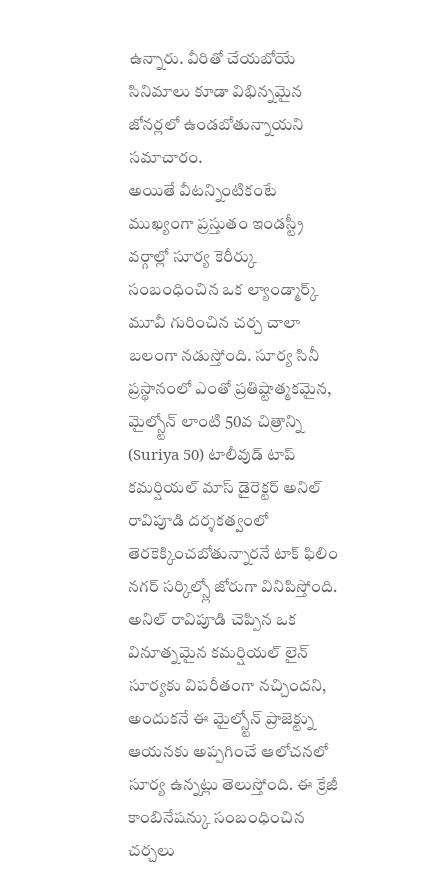ఉన్నారు. వీరితో చేయబోయే సినిమాలు కూడా విభిన్నమైన జోనర్లలో ఉండబోతున్నాయని సమాచారం.
అయితే వీటన్నింటికంటే ముఖ్యంగా ప్రస్తుతం ఇండస్ట్రీ వర్గాల్లో సూర్య కెరీర్కు సంబంధించిన ఒక ల్యాండ్మార్క్ మూవీ గురించిన చర్చ చాలా బలంగా నడుస్తోంది. సూర్య సినీ ప్రస్థానంలో ఎంతో ప్రతిష్టాత్మకమైన, మైల్స్టోన్ లాంటి 50వ చిత్రాన్ని (Suriya 50) టాలీవుడ్ టాప్ కమర్షియల్ మాస్ డైరెక్టర్ అనిల్ రావిపూడి దర్శకత్వంలో తెరకెక్కించబోతున్నారనే టాక్ ఫిలిం నగర్ సర్కిల్స్లో జోరుగా వినిపిస్తోంది. అనిల్ రావిపూడి చెప్పిన ఒక వినూత్నమైన కమర్షియల్ లైన్ సూర్యకు విపరీతంగా నచ్చిందని, అందుకనే ఈ మైల్స్టోన్ ప్రాజెక్ట్ను ఆయనకు అప్పగించే ఆలోచనలో సూర్య ఉన్నట్లు తెలుస్తోంది. ఈ క్రేజీ కాంబినేషన్కు సంబంధించిన చర్చలు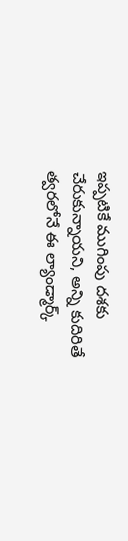ఇప్పటికే ముగింపు దశకు చేరుకున్నాయని, అన్ని కుదిరితే త్వరలోనే ఈ ల్యాండ్మార్క్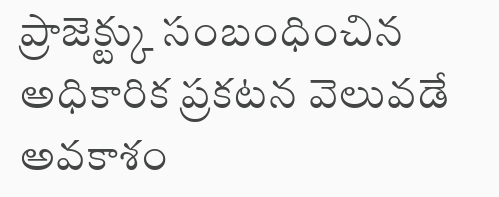ప్రాజెక్ట్కు సంబంధించిన అధికారిక ప్రకటన వెలువడే అవకాశం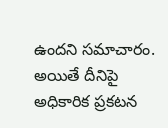ఉందని సమాచారం. అయితే దీనిపై అధికారిక ప్రకటన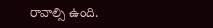రావాల్సి ఉంది.